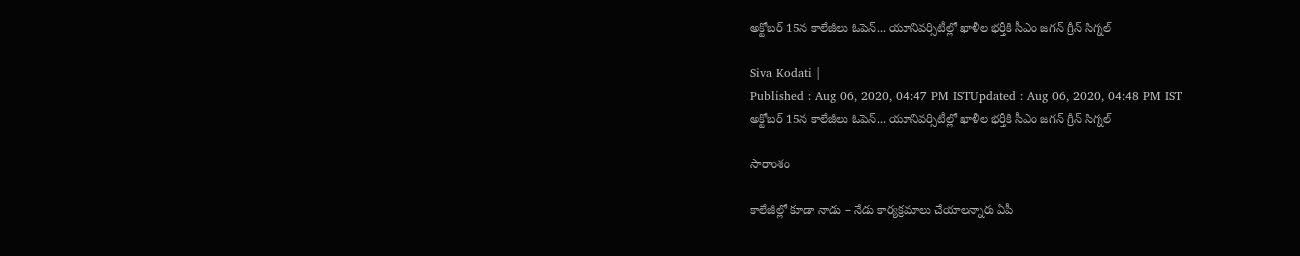అక్టోబర్ 15న కాలేజీలు ఓపెన్... యూనివర్సిటీల్లో ఖాళీల భర్తీకి సీఎం జగన్ గ్రీన్ సిగ్నల్

Siva Kodati |
Published : Aug 06, 2020, 04:47 PM ISTUpdated : Aug 06, 2020, 04:48 PM IST
అక్టోబర్ 15న కాలేజీలు ఓపెన్... యూనివర్సిటీల్లో ఖాళీల భర్తీకి సీఎం జగన్ గ్రీన్ సిగ్నల్

సారాంశం

కాలేజీల్లో కూడా నాడు – నేడు కార్యక్రమాలు చేయాలన్నారు ఏపీ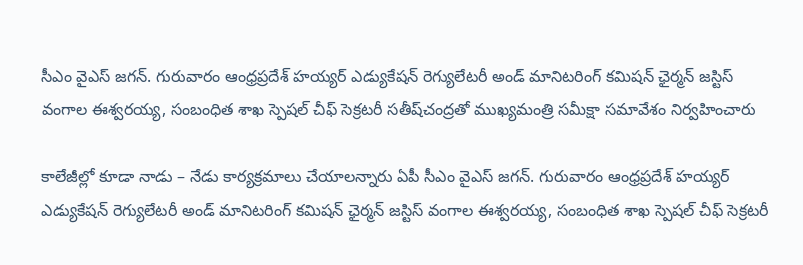సీఎం వైఎస్ జగన్. గురువారం ఆంధ్రప్రదేశ్‌ హయ్యర్‌ ఎడ్యుకేషన్‌ రెగ్యులేటరీ అండ్‌ మానిటరింగ్‌ కమిషన్‌ ఛైర్మన్‌ జస్టిస్‌ వంగాల ఈశ్వరయ్య, సంబంధిత శాఖ స్పెషల్‌ చీఫ్‌ సెక్రటరీ సతీష్‌చంద్ర‌తో ముఖ్యమంత్రి సమీక్షా సమావేశం నిర్వహించారు

కాలేజీల్లో కూడా నాడు – నేడు కార్యక్రమాలు చేయాలన్నారు ఏపీ సీఎం వైఎస్ జగన్. గురువారం ఆంధ్రప్రదేశ్‌ హయ్యర్‌ ఎడ్యుకేషన్‌ రెగ్యులేటరీ అండ్‌ మానిటరింగ్‌ కమిషన్‌ ఛైర్మన్‌ జస్టిస్‌ వంగాల ఈశ్వరయ్య, సంబంధిత శాఖ స్పెషల్‌ చీఫ్‌ సెక్రటరీ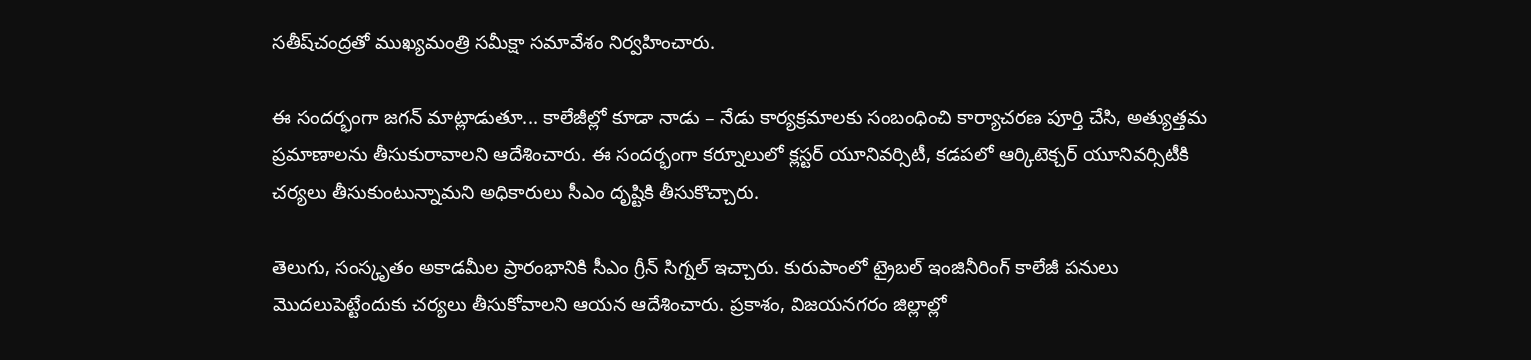సతీష్‌చంద్ర‌తో ముఖ్యమంత్రి సమీక్షా సమావేశం నిర్వహించారు.

ఈ సందర్భంగా జగన్ మాట్లాడుతూ... కాలేజీల్లో కూడా నాడు – నేడు కార్యక్రమాలకు సంబంధించి కార్యాచరణ పూర్తి చేసి, అత్యుత్తమ ప్రమాణాలను తీసుకురావాలని ఆదేశించారు. ఈ సందర్భంగా కర్నూలులో క్లస్టర్ యూనివర్సిటీ, కడపలో ఆర్కిటెక్చర్ యూనివర్సిటీకి చర్యలు తీసుకుంటున్నామని అధికారులు సీఎం దృష్టికి తీసుకొచ్చారు.

తెలుగు, సంస్కృతం అకాడమీల ప్రారంభానికి సీఎం గ్రీన్‌ సిగ్నల్ ఇచ్చారు. కురుపాంలో ట్రైబల్‌ ఇంజినీరింగ్‌ కాలేజీ పనులు మొదలుపెట్టేందుకు చర్యలు తీసుకోవాలని ఆయన ఆదేశించారు. ప్రకాశం, విజయనగరం జిల్లాల్లో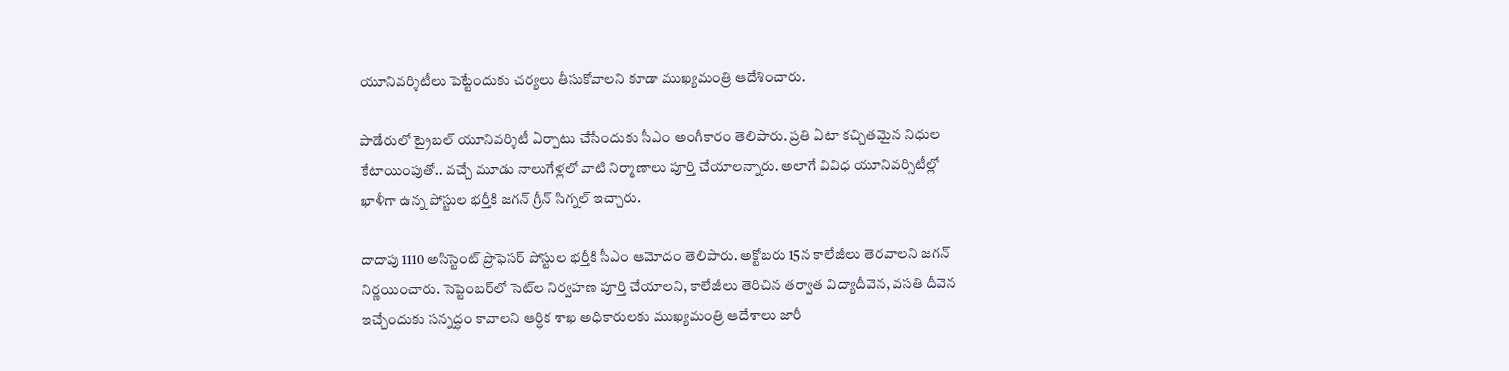యూనివర్శిటీలు పెట్టేందుకు చర్యలు తీసుకోవాలని కూడా ముఖ్యమంత్రి ఆదేశించారు.

పాడేరులో ట్రైబల్‌ యూనివర్శిటీ ఏర్పాటు చేసేందుకు సీఎం అంగీకారం తెలిపారు. ప్రతి ఏటా కచ్చితమైన నిధుల కేటాయింపుతో.. వచ్చే మూడు నాలుగేళ్లలో వాటి నిర్మాణాలు పూర్తి చేయాలన్నారు. అలాగే వివిధ యూనివర్సిటీల్లో ఖాళీగా ఉన్న పోస్టుల భర్తీకి జగన్ గ్రీన్ సిగ్నల్ ఇచ్చారు.

దాదాపు 1110 అసిస్టెంట్‌ ప్రొఫెసర్‌ పోస్టుల భర్తీకి సీఎం ఆమోదం తెలిపారు. అక్టోబరు 15న కాలేజీలు తెరవాలని జగన్ నిర్ణయించారు. సెప్టెంబర్‌లో సెట్‌ల నిర్వహణ పూర్తి చేయాలని, కాలేజీలు తెరిచిన తర్వాత విద్యాదీవెన, వసతి దీవెన ఇచ్చేందుకు సన్నద్ధం కావాలని ఆర్ధిక శాఖ అధికారులకు ముఖ్యమంత్రి ఆదేశాలు జారీ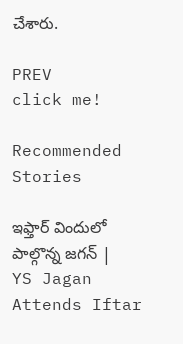చేశారు.

PREV
click me!

Recommended Stories

ఇఫ్తార్ విందులో పాల్గొన్న జగన్ | YS Jagan Attends Iftar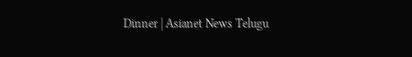Dinner | Asianet News Telugu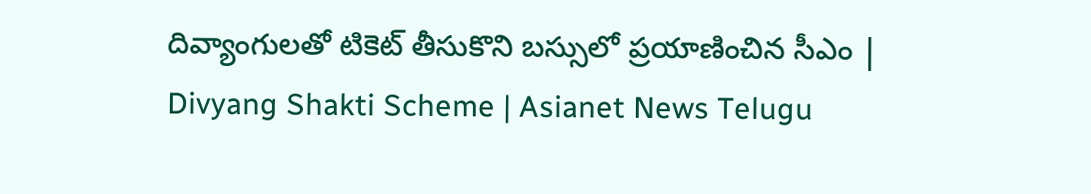దివ్యాంగులతో టికెట్ తీసుకొని బస్సులో ప్రయాణించిన సీఎం | Divyang Shakti Scheme | Asianet News Telugu